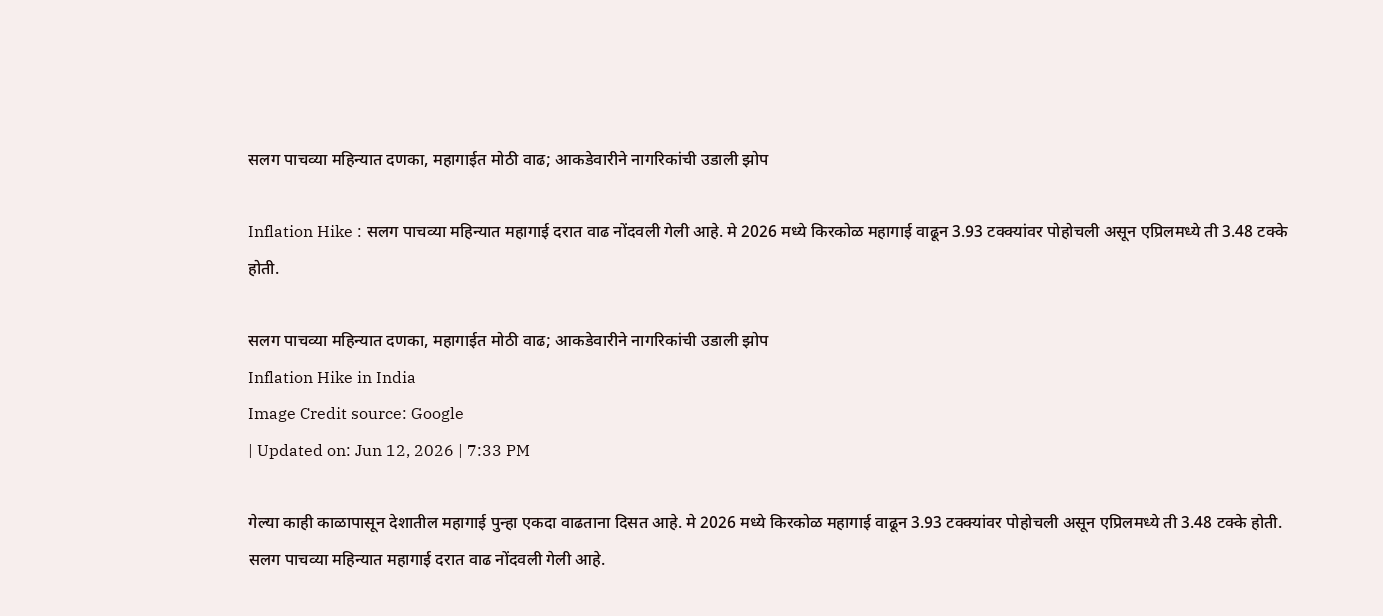सलग पाचव्या महिन्यात दणका, महागाईत मोठी वाढ; आकडेवारीने नागरिकांची उडाली झोप

Inflation Hike : सलग पाचव्या महिन्यात महागाई दरात वाढ नोंदवली गेली आहे. मे 2026 मध्ये किरकोळ महागाई वाढून 3.93 टक्क्यांवर पोहोचली असून एप्रिलमध्ये ती 3.48 टक्के होती.

सलग पाचव्या महिन्यात दणका, महागाईत मोठी वाढ; आकडेवारीने नागरिकांची उडाली झोप
Inflation Hike in India
Image Credit source: Google
| Updated on: Jun 12, 2026 | 7:33 PM

गेल्या काही काळापासून देशातील महागाई पुन्हा एकदा वाढताना दिसत आहे. मे 2026 मध्ये किरकोळ महागाई वाढून 3.93 टक्क्यांवर पोहोचली असून एप्रिलमध्ये ती 3.48 टक्के होती. सलग पाचव्या महिन्यात महागाई दरात वाढ नोंदवली गेली आहे.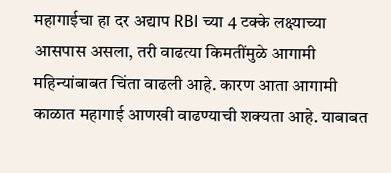महागाईचा हा दर अद्याप RBI च्या 4 टक्के लक्ष्याच्या आसपास असला, तरी वाढत्या किमतींमुळे आगामी महिन्यांबाबत चिंता वाढली आहे. कारण आता आगामी काळात महागाई आणखी वाढण्याची शक्यता आहे. याबाबत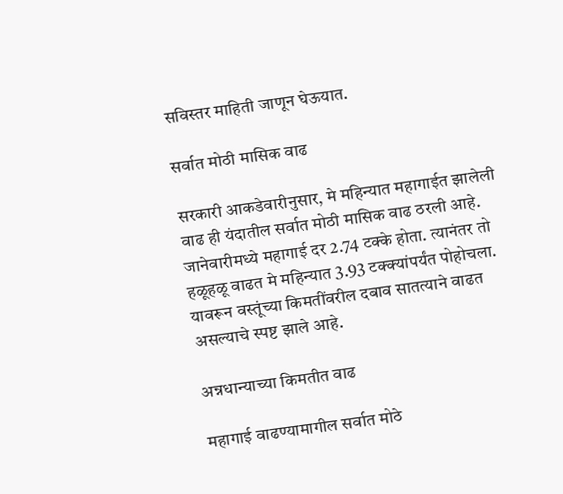सविस्तर माहिती जाणून घेऊयात.

सर्वात मोठी मासिक वाढ

सरकारी आकडेवारीनुसार, मे महिन्यात महागाईत झालेली वाढ ही यंदातील सर्वात मोठी मासिक वाढ ठरली आहे. जानेवारीमध्ये महागाई दर 2.74 टक्के होता. त्यानंतर तो हळूहळू वाढत मे महिन्यात 3.93 टक्क्यांपर्यंत पोहोचला. यावरून वस्तूंच्या किमतींवरील दबाव सातत्याने वाढत असल्याचे स्पष्ट झाले आहे.

अन्नधान्याच्या किमतीत वाढ

महागाई वाढण्यामागील सर्वात मोठे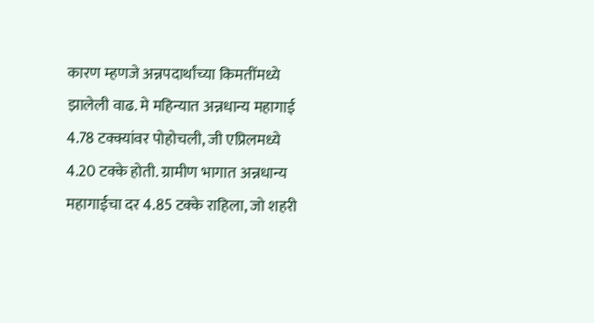कारण म्हणजे अन्नपदार्थांच्या किमतींमध्ये झालेली वाढ. मे महिन्यात अन्नधान्य महागाई 4.78 टक्क्यांवर पोहोचली, जी एप्रिलमध्ये 4.20 टक्के होती. ग्रामीण भागात अन्नधान्य महागाईचा दर 4.85 टक्के राहिला, जो शहरी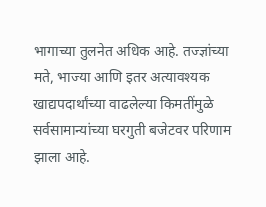भागाच्या तुलनेत अधिक आहे. तज्ज्ञांच्या मते, भाज्या आणि इतर अत्यावश्यक खाद्यपदार्थांच्या वाढलेल्या किमतींमुळे सर्वसामान्यांच्या घरगुती बजेटवर परिणाम झाला आहे.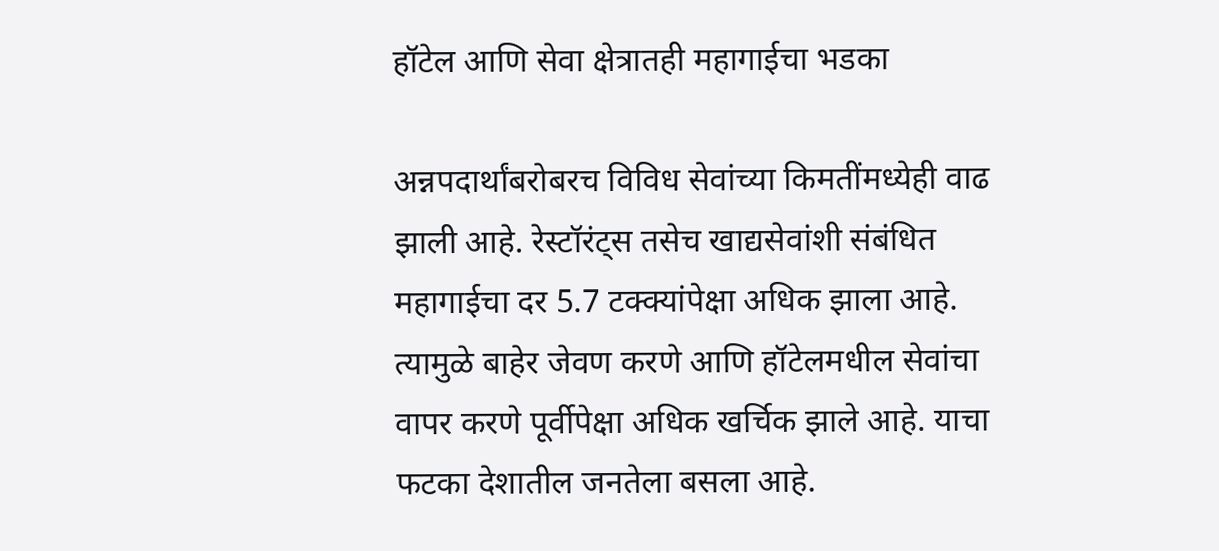हॉटेल आणि सेवा क्षेत्रातही महागाईचा भडका

अन्नपदार्थांबरोबरच विविध सेवांच्या किमतींमध्येही वाढ झाली आहे. रेस्टॉरंट्स तसेच खाद्यसेवांशी संबंधित महागाईचा दर 5.7 टक्क्यांपेक्षा अधिक झाला आहे. त्यामुळे बाहेर जेवण करणे आणि हॉटेलमधील सेवांचा वापर करणे पूर्वीपेक्षा अधिक खर्चिक झाले आहे. याचा फटका देशातील जनतेला बसला आहे.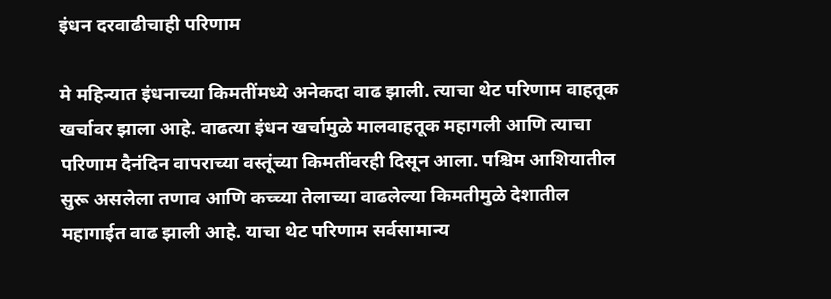इंधन दरवाढीचाही परिणाम

मे महिन्यात इंधनाच्या किमतींमध्ये अनेकदा वाढ झाली. त्याचा थेट परिणाम वाहतूक खर्चावर झाला आहे. वाढत्या इंधन खर्चामुळे मालवाहतूक महागली आणि त्याचा परिणाम दैनंदिन वापराच्या वस्तूंच्या किमतींवरही दिसून आला. पश्चिम आशियातील सुरू असलेला तणाव आणि कच्च्या तेलाच्या वाढलेल्या किमतीमुळे देशातील महागाईत वाढ झाली आहे. याचा थेट परिणाम सर्वसामान्य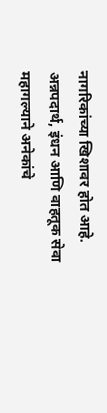नागरिकांच्या खिशावर होत आहे. अन्नपदार्थ, इंधन आणि वाहतूक सेवा महागल्याने अनेकांचे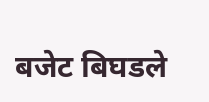बजेट बिघडले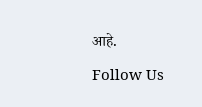आहे.

Follow Us